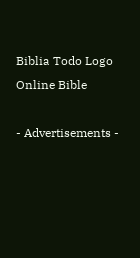Biblia Todo Logo
Online Bible

- Advertisements -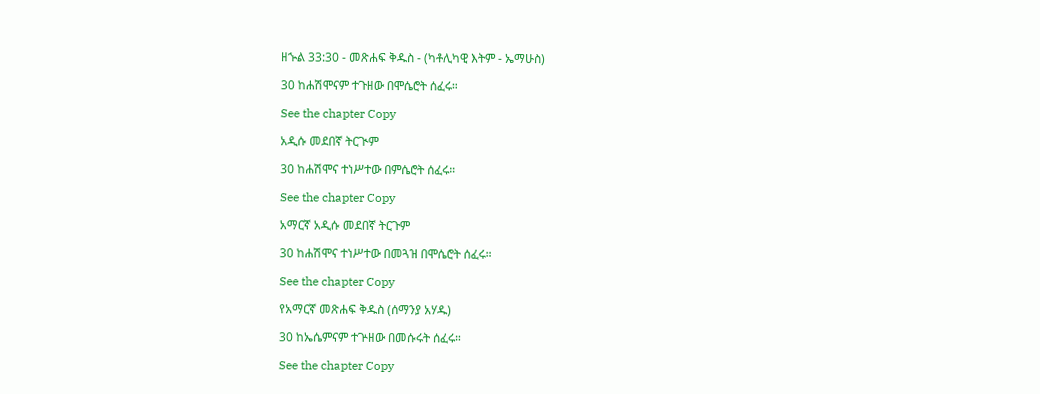ዘኍል 33:30 - መጽሐፍ ቅዱስ - (ካቶሊካዊ እትም - ኤማሁስ)

30 ከሐሽሞናም ተጉዘው በሞሴሮት ሰፈሩ።

See the chapter Copy

አዲሱ መደበኛ ትርጒም

30 ከሐሽሞና ተነሥተው በምሴሮት ሰፈሩ።

See the chapter Copy

አማርኛ አዲሱ መደበኛ ትርጉም

30 ከሐሽሞና ተነሥተው በመጓዝ በሞሴሮት ሰፈሩ።

See the chapter Copy

የአማርኛ መጽሐፍ ቅዱስ (ሰማንያ አሃዱ)

30 ከኤሴምናም ተጕዘው በመሱሩት ሰፈሩ።

See the chapter Copy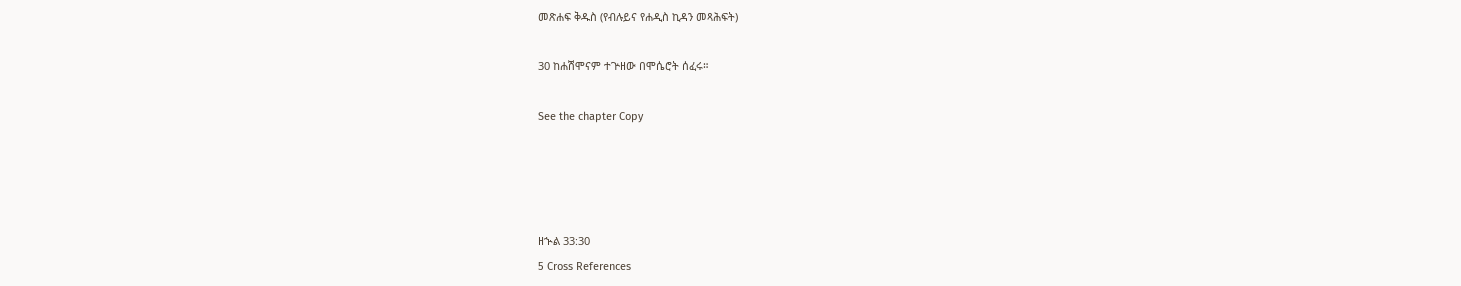መጽሐፍ ቅዱስ (የብሉይና የሐዲስ ኪዳን መጻሕፍት)

30 ከሐሽሞናም ተጕዘው በሞሴሮት ሰፈሩ።

See the chapter Copy




ዘኍል 33:30
5 Cross References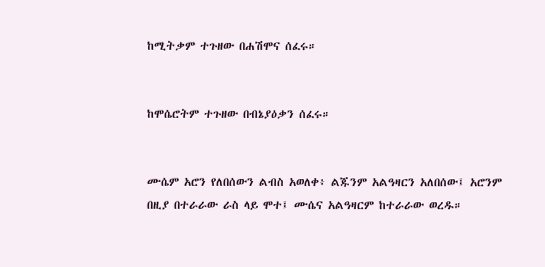ከሚትቃም ተጉዘው በሐሽሞና ሰፈሩ።


ከሞሴሮትም ተጉዘው በብኔያዕቃን ሰፈሩ።


ሙሴም አሮን የለበሰውን ልብስ አወለቀ፥ ልጁንም አልዓዛርን አለበሰው፤ አሮንም በዚያ በተራራው ራስ ላይ ሞተ፤ ሙሴና አልዓዛርም ከተራራው ወረዱ።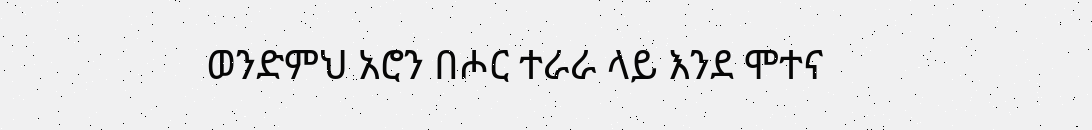ወንድምህ አሮን በሖር ተራራ ላይ እንደ ሞተና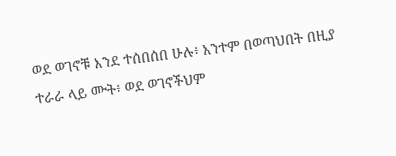ወደ ወገኖቹ እንደ ተሰበሰበ ሁሉ፥ አንተም በወጣህበት በዚያ ተራራ ላይ ሙት፥ ወደ ወገኖችህም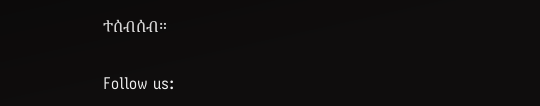ተሰብሰብ።


Follow us: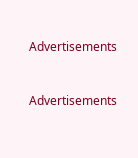Advertisements


Advertisements